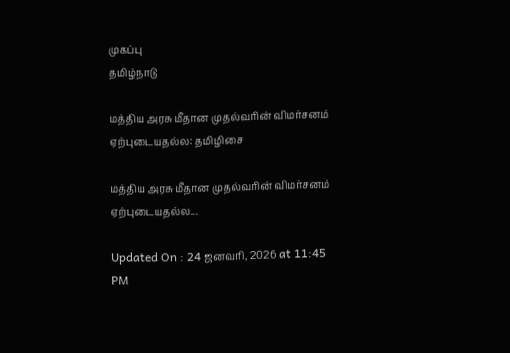முகப்பு
தமிழ்நாடு

மத்திய அரசு மீதான முதல்வரின் விமர்சனம் ஏற்புடையதல்ல: தமிழிசை

மத்திய அரசு மீதான முதல்வரின் விமர்சனம் ஏற்புடையதல்ல...

Updated On : 24 ஜனவரி, 2026 at 11:45 PM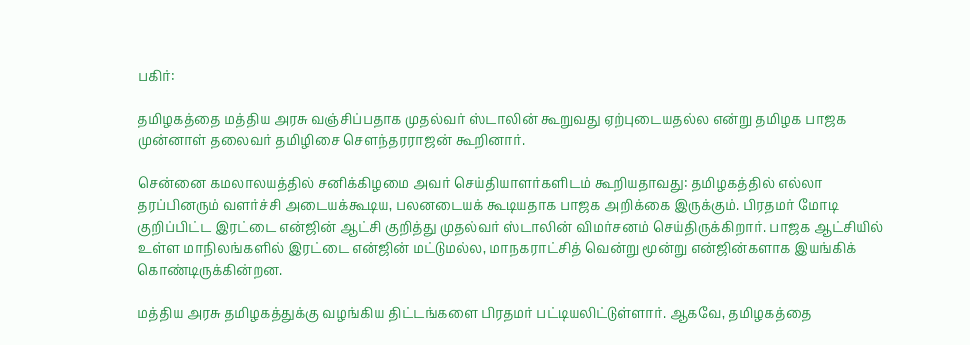பகிர்:

தமிழகத்தை மத்திய அரசு வஞ்சிப்பதாக முதல்வர் ஸ்டாலின் கூறுவது ஏற்புடையதல்ல என்று தமிழக பாஜக முன்னாள் தலைவர் தமிழிசை சௌந்தரராஜன் கூறினார்.

சென்னை கமலாலயத்தில் சனிக்கிழமை அவர் செய்தியாளர்களிடம் கூறியதாவது: தமிழகத்தில் எல்லா தரப்பினரும் வளர்ச்சி அடையக்கூடிய, பலனடையக் கூடியதாக பாஜக அறிக்கை இருக்கும். பிரதமர் மோடி குறிப்பிட்ட இரட்டை என்ஜின் ஆட்சி குறித்து முதல்வர் ஸ்டாலின் விமர்சனம் செய்திருக்கிறார். பாஜக ஆட்சியில் உள்ள மாநிலங்களில் இரட்டை என்ஜின் மட்டுமல்ல, மாநகராட்சித் வென்று மூன்று என்ஜின்களாக இயங்கிக் கொண்டிருக்கின்றன.

மத்திய அரசு தமிழகத்துக்கு வழங்கிய திட்டங்களை பிரதமர் பட்டியலிட்டுள்ளார். ஆகவே, தமிழகத்தை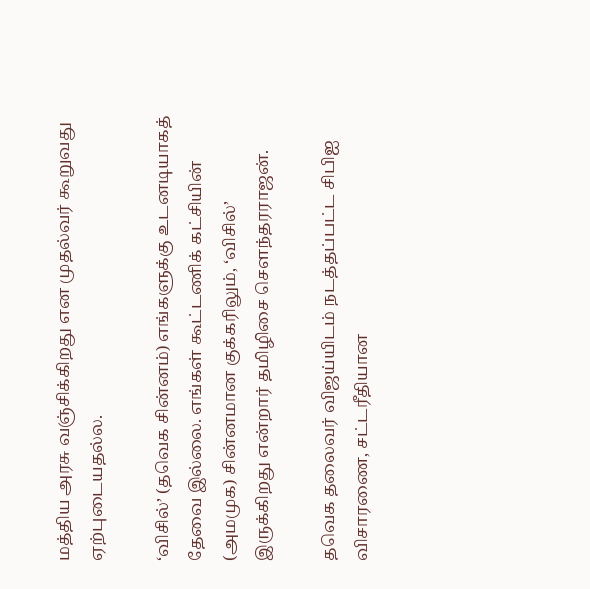மத்திய அரசு வஞ்சிக்கிறது என முதல்வர் கூறுவது ஏற்புடையதல்ல.

‘விசில்’ (தவெக சின்னம்) எங்களுக்கு உடனடியாகத் தேவை இல்லை. எங்கள் கூட்டணிக் கட்சியின் (அமமுக) சின்னமான குக்கரிலும், ‘விசில்’ இருக்கிறது என்றார் தமிழிசை சௌந்தரராஜன்.

தவெக தலைவர் விஜய்யிடம் நடத்தப்பட்ட சிபிஐ விசாரணை, சட்டரீதியான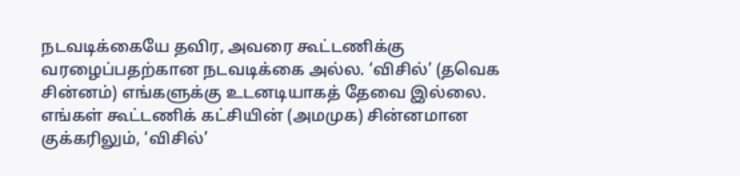நடவடிக்கையே தவிர, அவரை கூட்டணிக்கு வரழைப்பதற்கான நடவடிக்கை அல்ல. ‘விசில்’ (தவெக சின்னம்) எங்களுக்கு உடனடியாகத் தேவை இல்லை. எங்கள் கூட்டணிக் கட்சியின் (அமமுக) சின்னமான குக்கரிலும், ‘விசில்’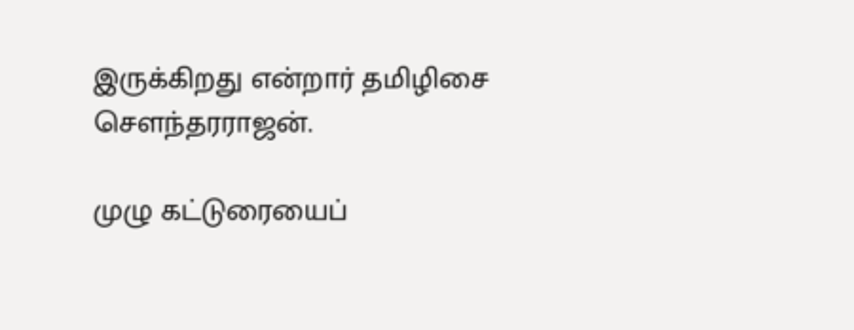இருக்கிறது என்றார் தமிழிசை சௌந்தரராஜன்.

முழு கட்டுரையைப்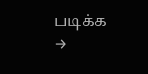படிக்க →